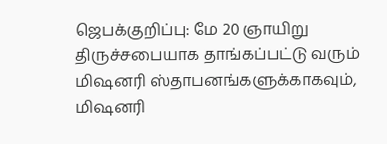ஜெபக்குறிப்பு: மே 20 ஞாயிறு
திருச்சபையாக தாங்கப்பட்டு வரும் மிஷனரி ஸ்தாபனங்களுக்காகவும், மிஷனரி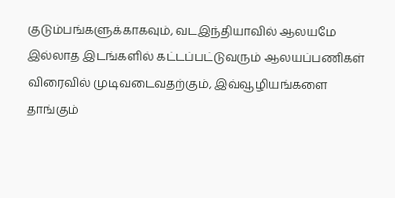குடும்பங்களுக்காகவும், வடஇந்தியாவில் ஆலயமே இல்லாத இடங்களில் கட்டப்பட்டுவரும் ஆலயப்பணிகள் விரைவில் முடிவடைவதற்கும், இவ்வூழியங்களை தாங்கும்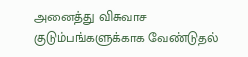அனைத்து விசுவாச குடும்பங்களுக்காக வேண்டுதல்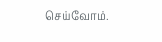செய்வோம்.